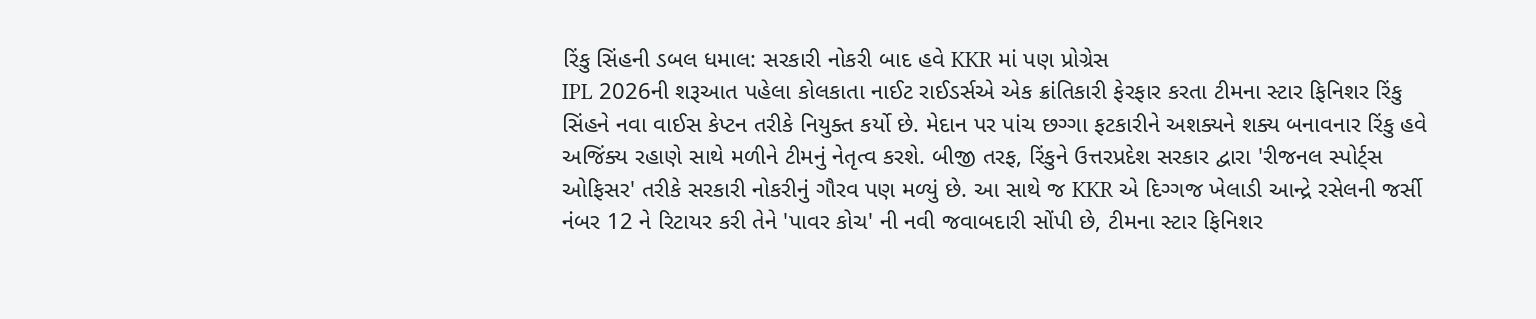રિંકુ સિંહની ડબલ ધમાલ: સરકારી નોકરી બાદ હવે KKR માં પણ પ્રોગ્રેસ
IPL 2026ની શરૂઆત પહેલા કોલકાતા નાઈટ રાઈડર્સએ એક ક્રાંતિકારી ફેરફાર કરતા ટીમના સ્ટાર ફિનિશર રિંકુ સિંહને નવા વાઈસ કેપ્ટન તરીકે નિયુક્ત કર્યો છે. મેદાન પર પાંચ છગ્ગા ફટકારીને અશક્યને શક્ય બનાવનાર રિંકુ હવે અજિંક્ય રહાણે સાથે મળીને ટીમનું નેતૃત્વ કરશે. બીજી તરફ, રિંકુને ઉત્તરપ્રદેશ સરકાર દ્વારા 'રીજનલ સ્પોર્ટ્સ ઓફિસર' તરીકે સરકારી નોકરીનું ગૌરવ પણ મળ્યું છે. આ સાથે જ KKR એ દિગ્ગજ ખેલાડી આન્દ્રે રસેલની જર્સી નંબર 12 ને રિટાયર કરી તેને 'પાવર કોચ' ની નવી જવાબદારી સોંપી છે, ટીમના સ્ટાર ફિનિશર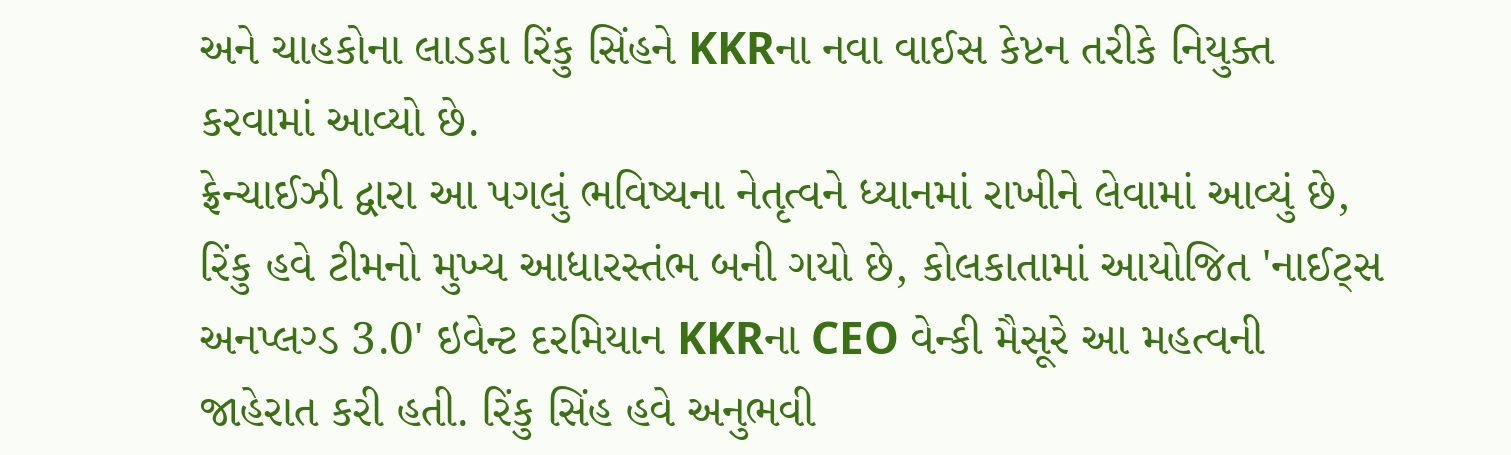અને ચાહકોના લાડકા રિંકુ સિંહને KKRના નવા વાઈસ કેપ્ટન તરીકે નિયુક્ત કરવામાં આવ્યો છે.
ફ્રેન્ચાઈઝી દ્વારા આ પગલું ભવિષ્યના નેતૃત્વને ધ્યાનમાં રાખીને લેવામાં આવ્યું છે, રિંકુ હવે ટીમનો મુખ્ય આધારસ્તંભ બની ગયો છે, કોલકાતામાં આયોજિત 'નાઈટ્સ અનપ્લગ્ડ 3.0' ઇવેન્ટ દરમિયાન KKRના CEO વેન્કી મૈસૂરે આ મહત્વની જાહેરાત કરી હતી. રિંકુ સિંહ હવે અનુભવી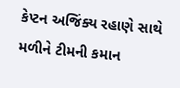કેપ્ટન અજિંક્ય રહાણે સાથે મળીને ટીમની કમાન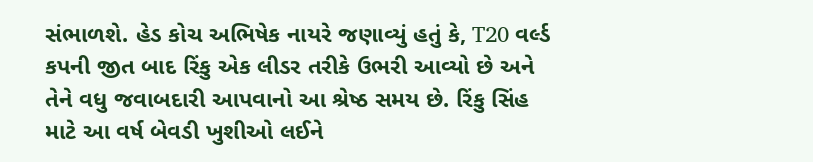સંભાળશે. હેડ કોચ અભિષેક નાયરે જણાવ્યું હતું કે, T20 વર્લ્ડ કપની જીત બાદ રિંકુ એક લીડર તરીકે ઉભરી આવ્યો છે અને તેને વધુ જવાબદારી આપવાનો આ શ્રેષ્ઠ સમય છે. રિંકુ સિંહ માટે આ વર્ષ બેવડી ખુશીઓ લઈને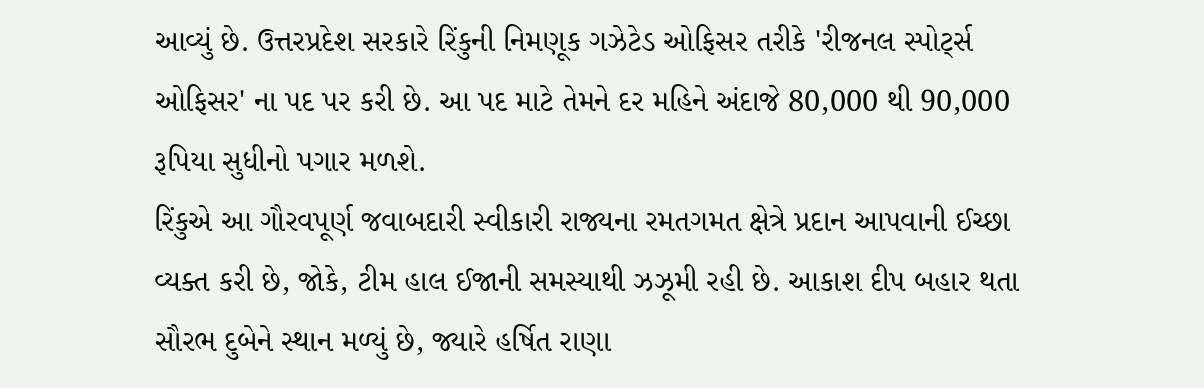આવ્યું છે. ઉત્તરપ્રદેશ સરકારે રિંકુની નિમણૂક ગઝેટેડ ઓફિસર તરીકે 'રીજનલ સ્પોર્ટ્સ ઓફિસર' ના પદ પર કરી છે. આ પદ માટે તેમને દર મહિને અંદાજે 80,000 થી 90,000 રૂપિયા સુધીનો પગાર મળશે.
રિંકુએ આ ગૌરવપૂર્ણ જવાબદારી સ્વીકારી રાજ્યના રમતગમત ક્ષેત્રે પ્રદાન આપવાની ઈચ્છા વ્યક્ત કરી છે, જોકે, ટીમ હાલ ઈજાની સમસ્યાથી ઝઝૂમી રહી છે. આકાશ દીપ બહાર થતા સૌરભ દુબેને સ્થાન મળ્યું છે, જ્યારે હર્ષિત રાણા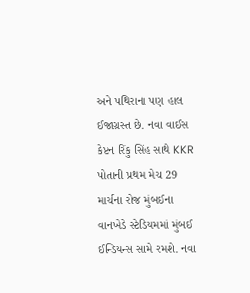અને પથિરાના પણ હાલ ઈજાગ્રસ્ત છે. નવા વાઈસ કેપ્ટન રિંકુ સિંહ સાથે KKR પોતાની પ્રથમ મેચ 29 માર્ચના રોજ મુંબઈના વાનખેડે સ્ટેડિયમમાં મુંબઈ ઈન્ડિયન્સ સામે રમશે. નવા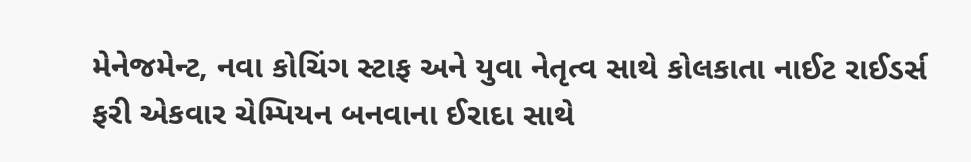મેનેજમેન્ટ, નવા કોચિંગ સ્ટાફ અને યુવા નેતૃત્વ સાથે કોલકાતા નાઈટ રાઈડર્સ ફરી એકવાર ચેમ્પિયન બનવાના ઈરાદા સાથે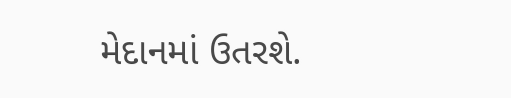મેદાનમાં ઉતરશે.